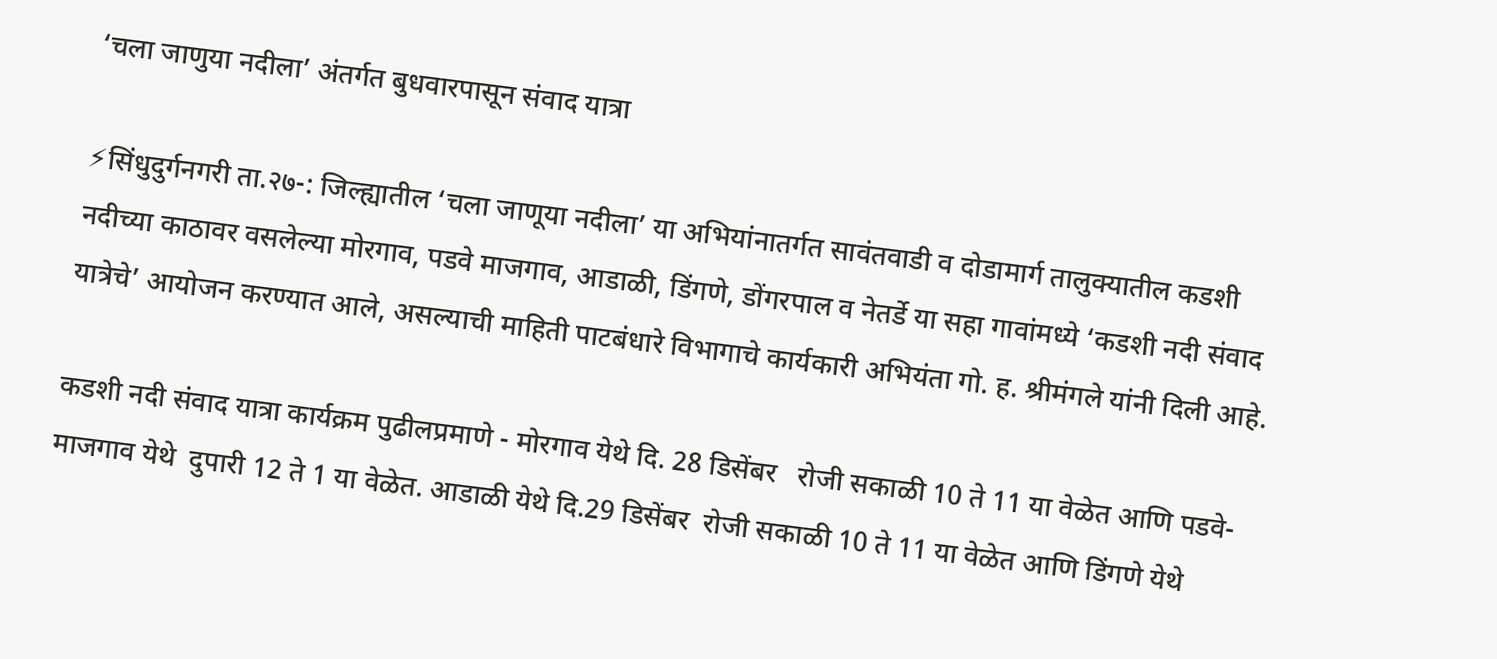‘चला जाणुया नदीला’ अंतर्गत बुधवारपासून संवाद यात्रा

⚡सिंधुदुर्गनगरी ता.२७-: जिल्ह्यातील ‘चला जाणूया नदीला’ या अभियांनातर्गत सावंतवाडी व दोडामार्ग तालुक्यातील कडशी नदीच्या काठावर वसलेल्या मोरगाव, पडवे माजगाव, आडाळी, डिंगणे, डोंगरपाल व नेतर्डे या सहा गावांमध्ये ‘कडशी नदी संवाद यात्रेचे’ आयोजन करण्यात आले, असल्याची माहिती पाटबंधारे विभागाचे कार्यकारी अभियंता गो. ह. श्रीमंगले यांनी दिली आहे.

कडशी नदी संवाद यात्रा कार्यक्रम पुढीलप्रमाणे - मोरगाव येथे दि. 28 डिसेंबर   रोजी सकाळी 10 ते 11 या वेळेत आणि पडवे- माजगाव येथे  दुपारी 12 ते 1 या वेळेत. आडाळी येथे दि.29 डिसेंबर  रोजी सकाळी 10 ते 11 या वेळेत आणि डिंगणे येथे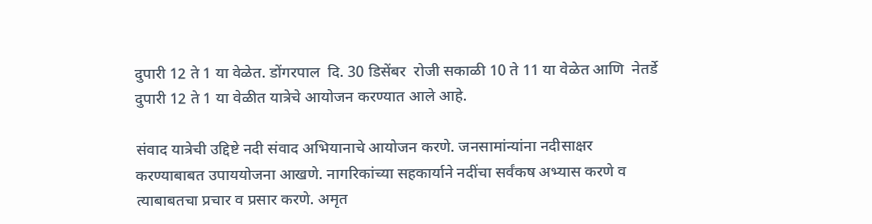दुपारी 12 ते 1 या वेळेत. डोंगरपाल  दि. 30 डिसेंबर  रोजी सकाळी 10 ते 11 या वेळेत आणि  नेतर्डे दुपारी 12 ते 1 या वेळीत यात्रेचे आयोजन करण्यात आले आहे.

संवाद यात्रेची उद्दिष्टे नदी संवाद अभियानाचे आयोजन करणे. जनसामांन्यांना नदीसाक्षर करण्याबाबत उपाययोजना आखणे. नागरिकांच्या सहकार्याने नदींचा सर्वंकष अभ्यास करणे व त्याबाबतचा प्रचार व प्रसार करणे. अमृत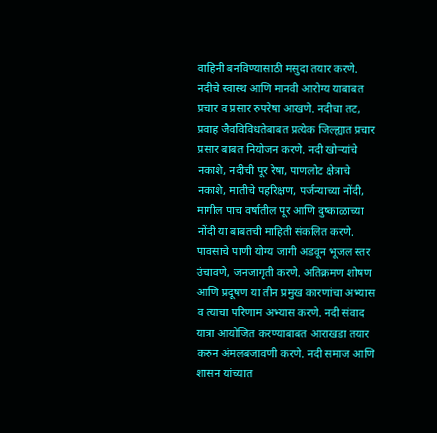वाहिनी बनविण्यासाठी मसुदा तयार करणे. नदीचे स्वास्थ आणि मानवी आरोग्य याबाबत प्रचार व प्रसार रुपरेषा आखणे. नदीचा तट, प्रवाह जैवविविधतेबाबत प्रत्येक जिल्ह्यात प्रचार प्रसार बाबत नियोजन करणे. नदी खोऱ्यांचे नकाशे, नदीची पूर रेषा, पाणलोट क्षेत्राचे नकाशे, मातीचे पहरिक्षण, पर्जन्याच्या नोंदी, मागील पाच वर्षातील पूर आणि दुष्काळाच्या नोंदी या बाबतची माहिती संकलित करणे. पावसाचे पाणी योग्य जागी अडवून भूजल स्तर उंचावणे, जनजागृती करणे. अतिक्रमण शोषण आणि प्रदूषण या तीन प्रमुख कारणांचा अभ्यास व त्याचा परिणाम अभ्यास करणे. नदी संवाद यात्रा आयोजित करण्याबाबत आराखडा तयार करुन अंमलबजावणी करणे. नदी समाज आणि शासन यांच्यात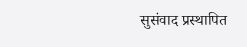सुसंवाद प्रस्थापित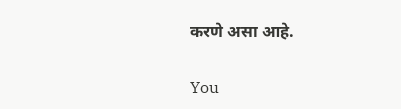करणे असा आहे.

You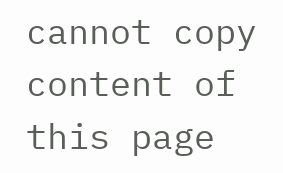cannot copy content of this page